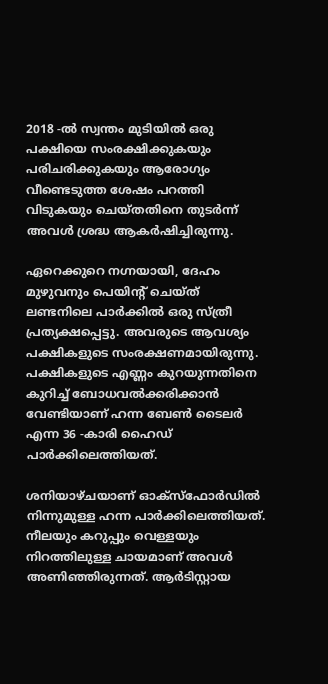2018 -ൽ സ്വന്തം മുടിയിൽ ഒരു പക്ഷിയെ സംരക്ഷിക്കുകയും പരിചരിക്കുകയും ആരോഗ്യം വീണ്ടെടുത്ത ശേഷം പറത്തി വിടുകയും ചെയ്തതിനെ തുടർന്ന് അവൾ ശ്രദ്ധ ആകർഷിച്ചിരുന്നു.

ഏറെക്കുറെ നഗ്നയായി, ദേഹം മുഴുവനും പെയിന്റ് ചെയ്ത് ലണ്ടനിലെ പാര്‍ക്കില്‍ ഒരു സ്ത്രീ പ്രത്യക്ഷപ്പെട്ടു. അവരുടെ ആവശ്യം പക്ഷികളുടെ സംരക്ഷണമായിരുന്നു. പക്ഷികളുടെ എണ്ണം കുറയുന്നതിനെ കുറിച്ച് ബോധവൽക്കരിക്കാൻ വേണ്ടിയാണ് ഹന്ന ബേൺ ടൈലർ എന്ന 36 -കാരി ഹൈഡ് പാർക്കിലെത്തിയത്.

ശനിയാഴ്ചയാണ് ഓക്സ്ഫോർഡിൽ നിന്നുമുള്ള ഹന്ന പാർക്കിലെത്തിയത്. നീലയും കറുപ്പും വെള്ളയും നിറത്തിലുള്ള ചായമാണ് അവൾ അണിഞ്ഞിരുന്നത്. ആർടിസ്റ്റായ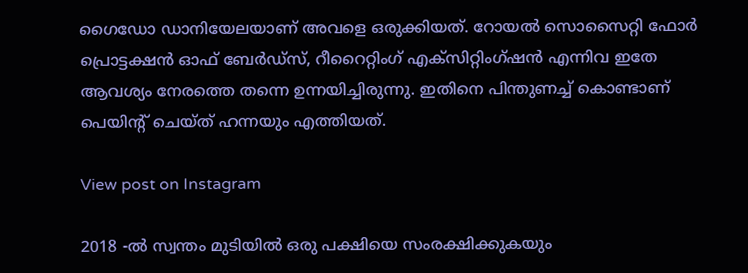ഗൈഡോ ഡാനിയേലയാണ് അവളെ ഒരുക്കിയത്. റോയൽ സൊസൈറ്റി ഫോർ പ്രൊട്ടക്ഷൻ ഓഫ് ബേർഡ്സ്, റീറൈറ്റിംഗ് എക്സിറ്റിംഗ്ഷൻ എന്നിവ ഇതേ ആവശ്യം നേരത്തെ തന്നെ ഉന്നയിച്ചിരുന്നു. ഇതിനെ പിന്തുണച്ച് കൊണ്ടാണ് പെയിന്റ് ചെയ്ത് ഹന്നയും എത്തിയത്.

View post on Instagram

2018 -ൽ സ്വന്തം മുടിയിൽ ഒരു പക്ഷിയെ സംരക്ഷിക്കുകയും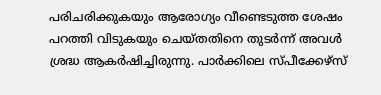പരിചരിക്കുകയും ആരോഗ്യം വീണ്ടെടുത്ത ശേഷം പറത്തി വിടുകയും ചെയ്തതിനെ തുടർന്ന് അവൾ ശ്രദ്ധ ആകർഷിച്ചിരുന്നു. പാർക്കിലെ സ്പീക്കേഴ്സ്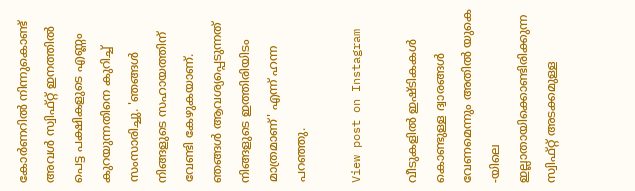കോർണറിൽ നിന്നുകൊണ്ട് അവൾ സ്വിഫ്റ്റ് ഇനത്തിൽ പെട്ട പക്ഷികളുടെ എണ്ണം കുറയുന്നതിനെ കുറിച്ച് സംസാരിച്ചു. 'ഞങ്ങൾ നിങ്ങളുടെ സഹായത്തിന് വേണ്ടി കേഴുകയാണ്. ഞങ്ങൾ ആവശ്യപ്പെടുന്നത് നിങ്ങളുടെ ഇത്തിരിയിടം മാത്രമാണ്' എന്ന് ഹന്ന പറഞ്ഞു.

View post on Instagram

വീടുകളിൽ ഇഷ്ടികകൾ കൊണ്ടുള്ള ദ്വാരങ്ങൾ വേണമെന്നും അതിൽ യുകെ -യിലെ ഇല്ലാതായിക്കൊണ്ടിരിക്കുന്ന സ്വിഫ്റ്റ് അടക്കമുള്ള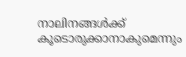നാലിനങ്ങൾക്ക് കൂടൊരുക്കാനാകുമെന്നും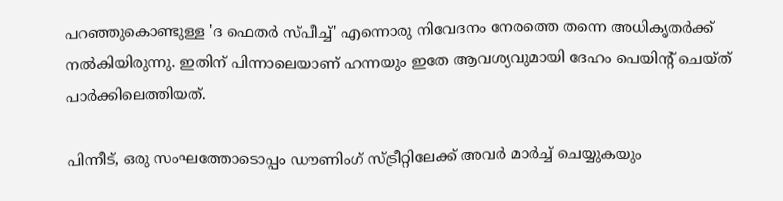പറഞ്ഞുകൊണ്ടുള്ള 'ദ ഫെതർ സ്പീച്ച്' എന്നൊരു നിവേദനം നേരത്തെ തന്നെ അധികൃതർക്ക് നൽകിയിരുന്നു. ഇതിന് പിന്നാലെയാണ് ഹന്നയും ഇതേ ആവശ്യവുമായി ദേഹം പെയിന്റ് ചെയ്ത് പാർക്കിലെത്തിയത്.

പിന്നീട്, ഒരു സംഘത്തോടൊപ്പം ഡൗണിംഗ് സ്ട്രീറ്റിലേക്ക് അവർ മാർച്ച് ചെയ്യുകയും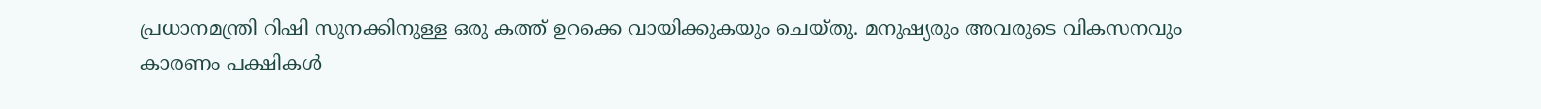പ്രധാനമന്ത്രി റിഷി സുനക്കിനുള്ള ഒരു കത്ത് ഉറക്കെ വായിക്കുകയും ചെയ്തു. മനുഷ്യരും അവരുടെ വികസനവും കാരണം പക്ഷികൾ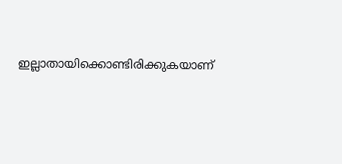ഇല്ലാതായിക്കൊണ്ടിരിക്കുകയാണ്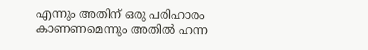എന്നും അതിന് ഒരു പരിഹാരം കാണണമെന്നും അതിൽ ഹന്ന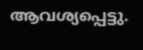ആവശ്യപ്പെട്ടു.